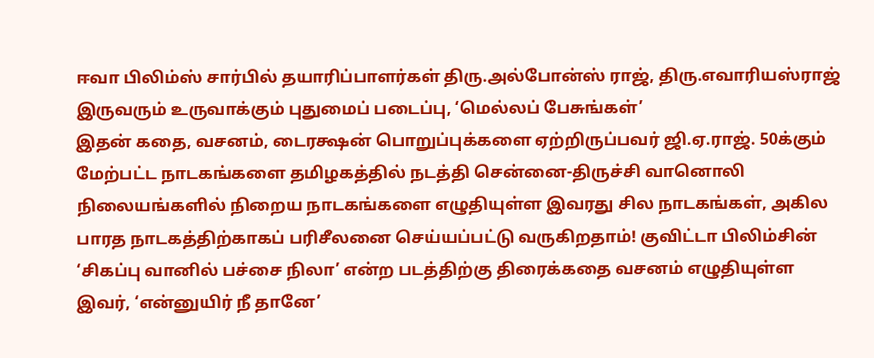ஈவா பிலிம்ஸ் சார்பில் தயாரிப்பாளர்கள் திரு.அல்போன்ஸ் ராஜ், திரு.எவாரியஸ்ராஜ் இருவரும் உருவாக்கும் புதுமைப் படைப்பு, ‘மெல்லப் பேசுங்கள்’
இதன் கதை, வசனம், டைரக்ஷன் பொறுப்புக்களை ஏற்றிருப்பவர் ஜி.ஏ.ராஜ். 50க்கும் மேற்பட்ட நாடகங்களை தமிழகத்தில் நடத்தி சென்னை-திருச்சி வானொலி நிலையங்களில் நிறைய நாடகங்களை எழுதியுள்ள இவரது சில நாடகங்கள், அகில பாரத நாடகத்திற்காகப் பரிசீலனை செய்யப்பட்டு வருகிறதாம்! குவிட்டா பிலிம்சின் ‘சிகப்பு வானில் பச்சை நிலா’ என்ற படத்திற்கு திரைக்கதை வசனம் எழுதியுள்ள இவர், ‘என்னுயிர் நீ தானே’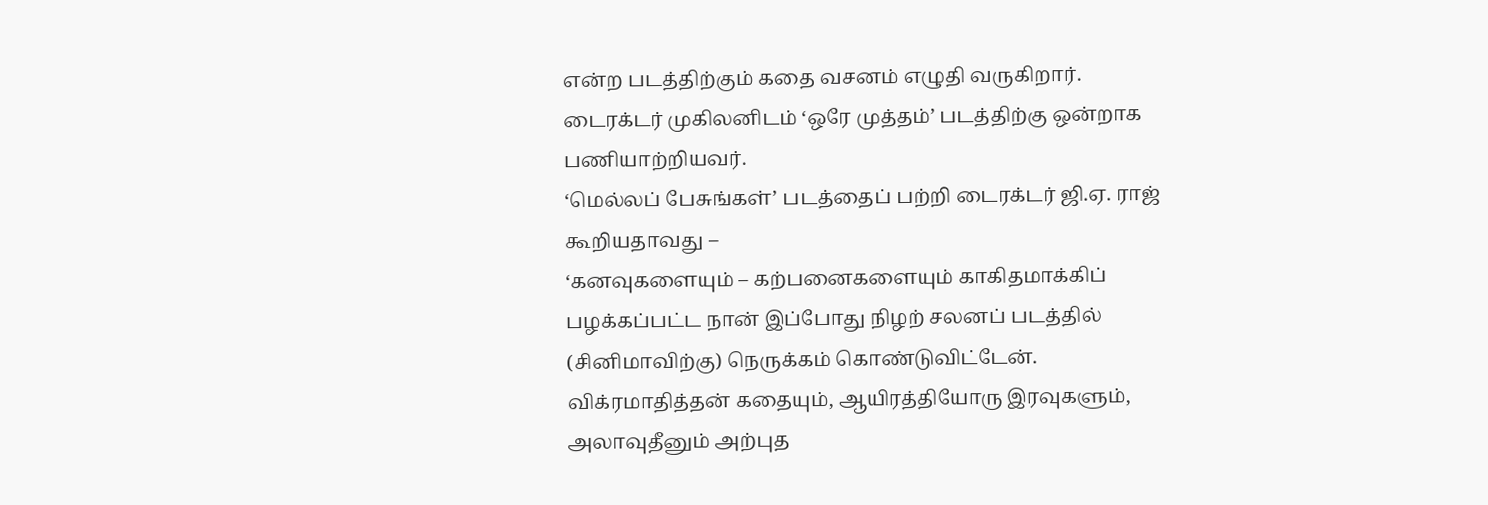என்ற படத்திற்கும் கதை வசனம் எழுதி வருகிறார். டைரக்டர் முகிலனிடம் ‘ஒரே முத்தம்’ படத்திற்கு ஒன்றாக பணியாற்றியவர்.
‘மெல்லப் பேசுங்கள்’ படத்தைப் பற்றி டைரக்டர் ஜி.ஏ. ராஜ் கூறியதாவது –
‘கனவுகளையும் – கற்பனைகளையும் காகிதமாக்கிப் பழக்கப்பட்ட நான் இப்போது நிழற் சலனப் படத்தில் (சினிமாவிற்கு) நெருக்கம் கொண்டுவிட்டேன்.
விக்ரமாதித்தன் கதையும், ஆயிரத்தியோரு இரவுகளும், அலாவுதீனும் அற்புத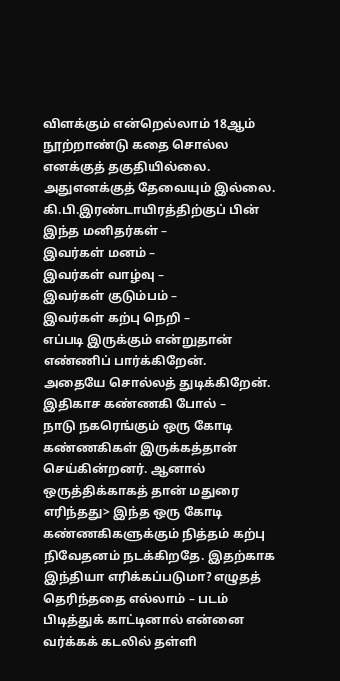விளக்கும் என்றெல்லாம் 18ஆம் நூற்றாண்டு கதை சொல்ல எனக்குத் தகுதியில்லை. அதுஎனக்குத் தேவையும் இல்லை.
கி.பி.இரண்டாயிரத்திற்குப் பின்
இந்த மனிதர்கள் –
இவர்கள் மனம் –
இவர்கள் வாழ்வு –
இவர்கள் குடும்பம் –
இவர்கள் கற்பு நெறி –
எப்படி இருக்கும் என்றுதான் எண்ணிப் பார்க்கிறேன்.
அதையே சொல்லத் துடிக்கிறேன்.
இதிகாச கண்ணகி போல் –
நாடு நகரெங்கும் ஒரு கோடி கண்ணகிகள் இருக்கத்தான் செய்கின்றனர். ஆனால் ஒருத்திக்காகத் தான் மதுரை எரிந்தது> இந்த ஒரு கோடி கண்ணகிகளுக்கும் நித்தம் கற்பு நிவேதனம் நடக்கிறதே. இதற்காக இந்தியா எரிக்கப்படுமா? எழுதத் தெரிந்ததை எல்லாம் – படம் பிடித்துக் காட்டினால் என்னை வர்க்கக் கடலில் தள்ளி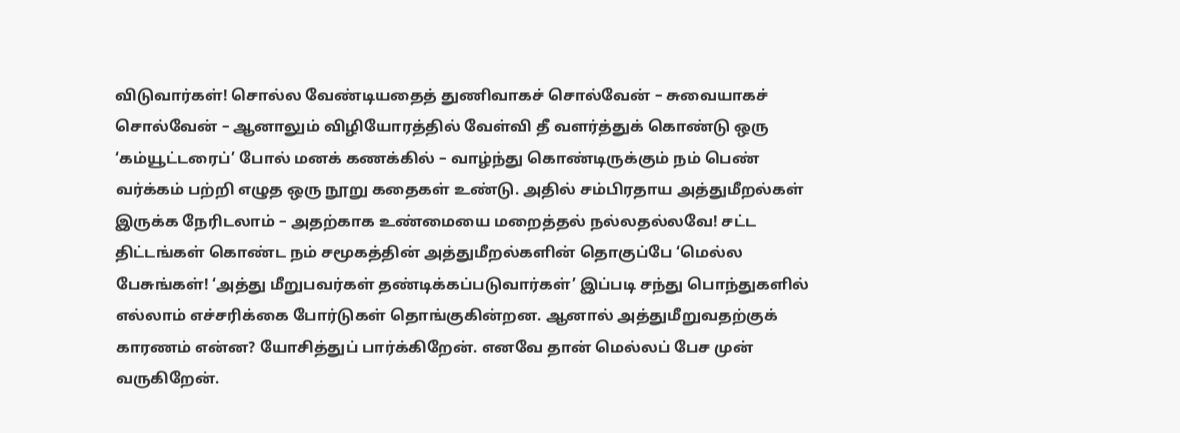விடுவார்கள்! சொல்ல வேண்டியதைத் துணிவாகச் சொல்வேன் – சுவையாகச் சொல்வேன் – ஆனாலும் விழியோரத்தில் வேள்வி தீ வளர்த்துக் கொண்டு ஒரு ‘கம்யூட்டரைப்’ போல் மனக் கணக்கில் – வாழ்ந்து கொண்டிருக்கும் நம் பெண் வர்க்கம் பற்றி எழுத ஒரு நூறு கதைகள் உண்டு. அதில் சம்பிரதாய அத்துமீறல்கள் இருக்க நேரிடலாம் – அதற்காக உண்மையை மறைத்தல் நல்லதல்லவே! சட்ட திட்டங்கள் கொண்ட நம் சமூகத்தின் அத்துமீறல்களின் தொகுப்பே ‘மெல்ல பேசுங்கள்! ‘அத்து மீறுபவர்கள் தண்டிக்கப்படுவார்கள்’ இப்படி சந்து பொந்துகளில் எல்லாம் எச்சரிக்கை போர்டுகள் தொங்குகின்றன. ஆனால் அத்துமீறுவதற்குக் காரணம் என்ன? யோசித்துப் பார்க்கிறேன். எனவே தான் மெல்லப் பேச முன் வருகிறேன்.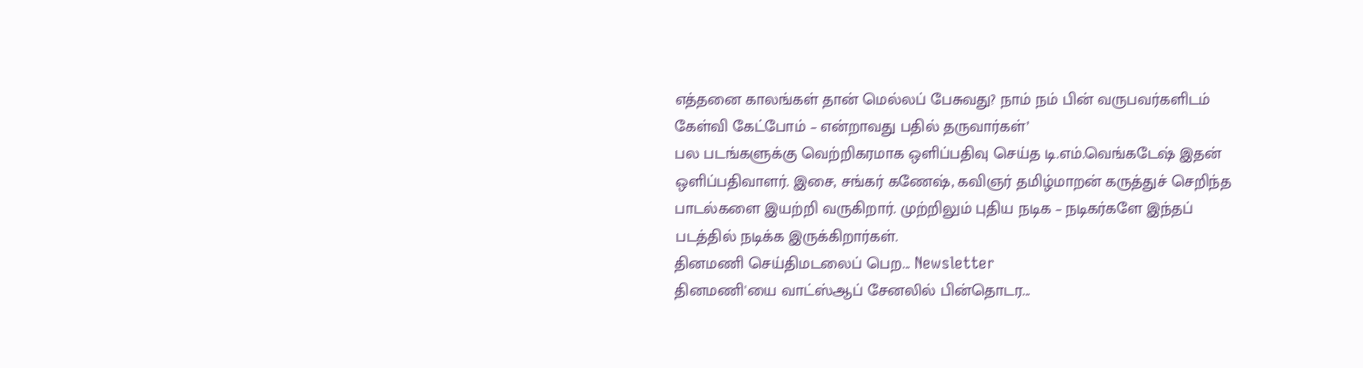எத்தனை காலங்கள் தான் மெல்லப் பேசுவது? நாம் நம் பின் வருபவர்களிடம் கேள்வி கேட்போம் – என்றாவது பதில் தருவார்கள்’
பல படங்களுக்கு வெற்றிகரமாக ஒளிப்பதிவு செய்த டி.எம்.வெங்கடேஷ் இதன் ஒளிப்பதிவாளர். இசை, சங்கர் கணேஷ், கவிஞர் தமிழ்மாறன் கருத்துச் செறிந்த பாடல்களை இயற்றி வருகிறார். முற்றிலும் புதிய நடிக – நடிகர்களே இந்தப் படத்தில் நடிக்க இருக்கிறார்கள்.
தினமணி செய்திமடலைப் பெற... Newsletter
தினமணி'யை வாட்ஸ்ஆப் சேனலில் பின்தொடர...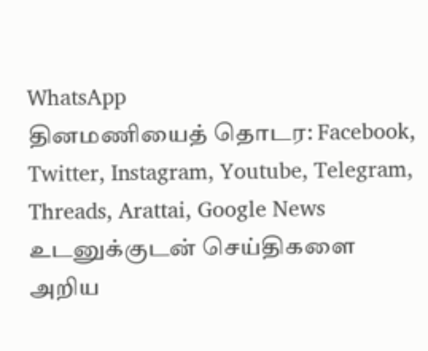WhatsApp
தினமணியைத் தொடர: Facebook, Twitter, Instagram, Youtube, Telegram, Threads, Arattai, Google News
உடனுக்குடன் செய்திகளை அறிய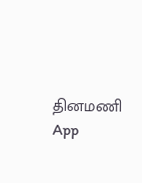தினமணி App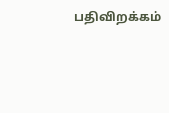பதிவிறக்கம்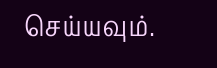செய்யவும்.